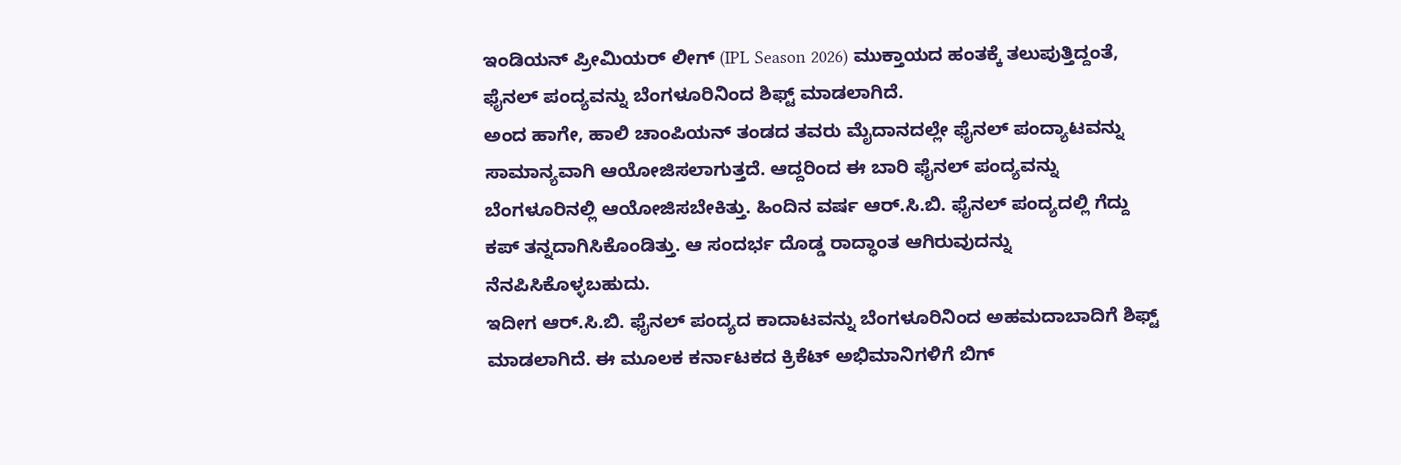ಇಂಡಿಯನ್ ಪ್ರೀಮಿಯರ್ ಲೀಗ್ (IPL Season 2026) ಮುಕ್ತಾಯದ ಹಂತಕ್ಕೆ ತಲುಪುತ್ತಿದ್ದಂತೆ, ಫೈನಲ್ ಪಂದ್ಯವನ್ನು ಬೆಂಗಳೂರಿನಿಂದ ಶಿಫ್ಟ್ ಮಾಡಲಾಗಿದೆ.
ಅಂದ ಹಾಗೇ, ಹಾಲಿ ಚಾಂಪಿಯನ್ ತಂಡದ ತವರು ಮೈದಾನದಲ್ಲೇ ಫೈನಲ್ ಪಂದ್ಯಾಟವನ್ನು ಸಾಮಾನ್ಯವಾಗಿ ಆಯೋಜಿಸಲಾಗುತ್ತದೆ. ಆದ್ದರಿಂದ ಈ ಬಾರಿ ಫೈನಲ್ ಪಂದ್ಯವನ್ನು ಬೆಂಗಳೂರಿನಲ್ಲಿ ಆಯೋಜಿಸಬೇಕಿತ್ತು. ಹಿಂದಿನ ವರ್ಷ ಆರ್.ಸಿ.ಬಿ. ಫೈನಲ್ ಪಂದ್ಯದಲ್ಲಿ ಗೆದ್ದು ಕಪ್ ತನ್ನದಾಗಿಸಿಕೊಂಡಿತ್ತು. ಆ ಸಂದರ್ಭ ದೊಡ್ಡ ರಾದ್ಧಾಂತ ಆಗಿರುವುದನ್ನು ನೆನಪಿಸಿಕೊಳ್ಳಬಹುದು.
ಇದೀಗ ಆರ್.ಸಿ.ಬಿ. ಫೈನಲ್ ಪಂದ್ಯದ ಕಾದಾಟವನ್ನು ಬೆಂಗಳೂರಿನಿಂದ ಅಹಮದಾಬಾದಿಗೆ ಶಿಫ್ಟ್ ಮಾಡಲಾಗಿದೆ. ಈ ಮೂಲಕ ಕರ್ನಾಟಕದ ಕ್ರಿಕೆಟ್ ಅಭಿಮಾನಿಗಳಿಗೆ ಬಿಗ್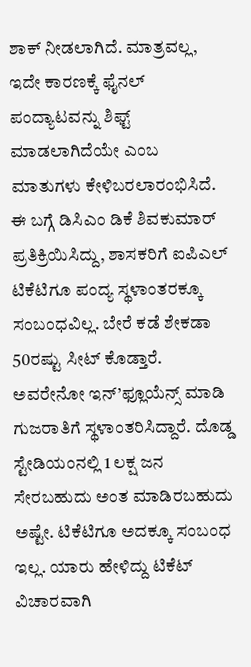ಶಾಕ್ ನೀಡಲಾಗಿದೆ. ಮಾತ್ರವಲ್ಲ, ಇದೇ ಕಾರಣಕ್ಕೆ ಫೈನಲ್ ಪಂದ್ಯಾಟವನ್ನು ಶಿಫ್ಟ್ ಮಾಡಲಾಗಿದೆಯೇ ಎಂಬ ಮಾತುಗಳು ಕೇಳಿಬರಲಾರಂಭಿಸಿದೆ.
ಈ ಬಗ್ಗೆ ಡಿಸಿಎಂ ಡಿಕೆ ಶಿವಕುಮಾರ್ ಪ್ರತಿಕ್ರಿಯಿಸಿದ್ದು, ಶಾಸಕರಿಗೆ ಐಪಿಎಲ್ ಟಿಕೆಟಿಗೂ ಪಂದ್ಯ ಸ್ಥಳಾಂತರಕ್ಕೂ ಸಂಬಂಧವಿಲ್ಲ. ಬೇರೆ ಕಡೆ ಶೇಕಡಾ 50ರಷ್ಟು ಸೀಟ್ ಕೊಡ್ತಾರೆ. ಅವರೇನೋ ಇನ್’ಫ್ಲೂಯೆನ್ಸ್ ಮಾಡಿ ಗುಜರಾತಿಗೆ ಸ್ಥಳಾಂತರಿಸಿದ್ದಾರೆ. ದೊಡ್ಡ ಸ್ಟೇಡಿಯಂನಲ್ಲಿ 1 ಲಕ್ಷ ಜನ ಸೇರಬಹುದು ಅಂತ ಮಾಡಿರಬಹುದು ಅಷ್ಟೇ. ಟಿಕೆಟಿಗೂ ಅದಕ್ಕೂ ಸಂಬಂಧ ಇಲ್ಲ. ಯಾರು ಹೇಳಿದ್ದು ಟಿಕೆಟ್ ವಿಚಾರವಾಗಿ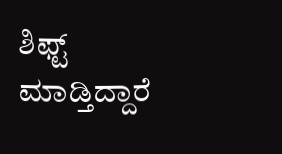ಶಿಫ್ಟ್ ಮಾಡ್ತಿದ್ದಾರೆ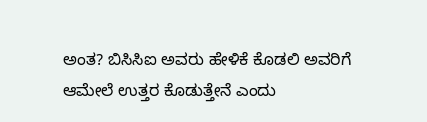ಅಂತ? ಬಿಸಿಸಿಐ ಅವರು ಹೇಳಿಕೆ ಕೊಡಲಿ ಅವರಿಗೆ ಆಮೇಲೆ ಉತ್ತರ ಕೊಡುತ್ತೇನೆ ಎಂದು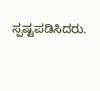ಸ್ಪಷ್ಟಪಡಿಸಿದರು.